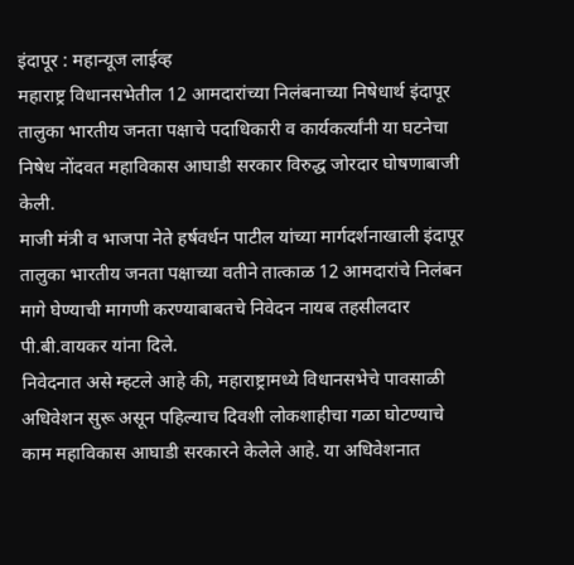इंदापूर : महान्यूज लाईव्ह
महाराष्ट्र विधानसभेतील 12 आमदारांच्या निलंबनाच्या निषेधार्थ इंदापूर तालुका भारतीय जनता पक्षाचे पदाधिकारी व कार्यकर्त्यांनी या घटनेचा निषेध नोंदवत महाविकास आघाडी सरकार विरुद्ध जोरदार घोषणाबाजी केली.
माजी मंत्री व भाजपा नेते हर्षवर्धन पाटील यांच्या मार्गदर्शनाखाली इंदापूर तालुका भारतीय जनता पक्षाच्या वतीने तात्काळ 12 आमदारांचे निलंबन मागे घेण्याची मागणी करण्याबाबतचे निवेदन नायब तहसीलदार पी.बी.वायकर यांना दिले.
निवेदनात असे म्हटले आहे की, महाराष्ट्रामध्ये विधानसभेचे पावसाळी अधिवेशन सुरू असून पहिल्याच दिवशी लोकशाहीचा गळा घोटण्याचे काम महाविकास आघाडी सरकारने केलेले आहे. या अधिवेशनात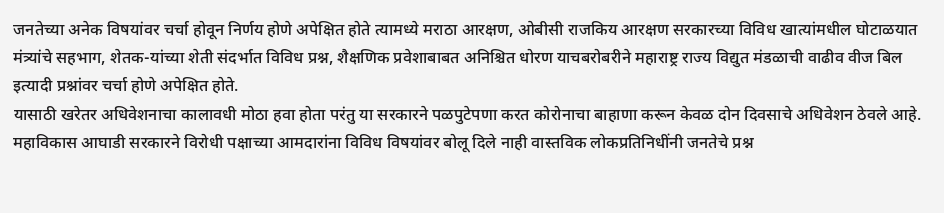जनतेच्या अनेक विषयांवर चर्चा होवून निर्णय होणे अपेक्षित होते त्यामध्ये मराठा आरक्षण, ओबीसी राजकिय आरक्षण सरकारच्या विविध खात्यांमधील घोटाळयात मंत्र्यांचे सहभाग, शेतक-यांच्या शेती संदर्भात विविध प्रश्न, शैक्षणिक प्रवेशाबाबत अनिश्चित धोरण याचबरोबरीने महाराष्ट्र राज्य विद्युत मंडळाची वाढीव वीज बिल इत्यादी प्रश्नांवर चर्चा होणे अपेक्षित होते.
यासाठी खरेतर अधिवेशनाचा कालावधी मोठा हवा होता परंतु या सरकारने पळपुटेपणा करत कोरोनाचा बाहाणा करून केवळ दोन दिवसाचे अधिवेशन ठेवले आहे. महाविकास आघाडी सरकारने विरोधी पक्षाच्या आमदारांना विविध विषयांवर बोलू दिले नाही वास्तविक लोकप्रतिनिधींनी जनतेचे प्रश्न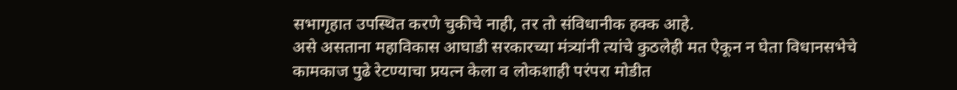सभागृहात उपस्थित करणे चुकीचे नाही, तर तो संविधानीक हक्क आहे.
असे असताना महाविकास आघाडी सरकारच्या मंत्र्यांनी त्यांचे कुठलेही मत ऐकून न घेता विधानसभेचे कामकाज पुढे रेटण्याचा प्रयत्न केला व लोकशाही परंपरा मोडीत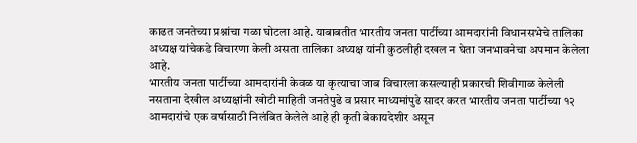काढत जनतेच्या प्रश्नांचा गळा घोटला आहे. याबाबतीत भारतीय जनता पार्टीच्या आमदारांनी विधानसभेचे तालिका अध्यक्ष यांचेकडे विचारणा केली असता तालिका अध्यक्ष यांनी कुठलीही दखल न घेता जनभावनेचा अपमान केलेला आहे.
भारतीय जनता पार्टीच्या आमदारांनी केवळ या कृत्याचा जाब विचारला कसल्याही प्रकारची शिवीगाळ केलेली नसताना देखील अध्यक्षांनी खोटी माहिती जनतेपुढे व प्रसार माध्यमांपुढे सादर करत भारतीय जनता पार्टीच्या १२ आमदारांचे एक वर्षासाठी निलंबित केलेले आहे ही कृती बेकायदेशीर असून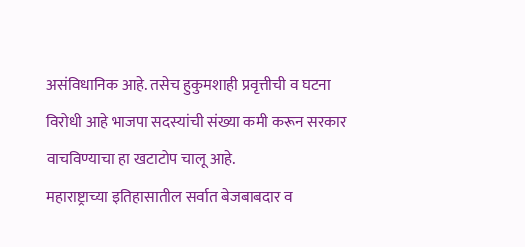असंविधानिक आहे. तसेच हुकुमशाही प्रवृत्तीची व घटना विरोधी आहे भाजपा सदस्यांची संख्या कमी करून सरकार वाचविण्याचा हा खटाटोप चालू आहे.
महाराष्ट्राच्या इतिहासातील सर्वात बेजबाबदार व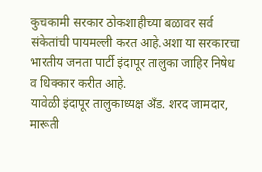कुचकामी सरकार ठोकशाहीच्या बळावर सर्व संकेतांची पायमल्ली करत आहे.अशा या सरकारचा भारतीय जनता पार्टी इंदापूर तालुका जाहिर निषेध व धिक्कार करीत आहे.
यावेळी इंदापूर तालुकाध्यक्ष अँड. शरद जामदार, मारूती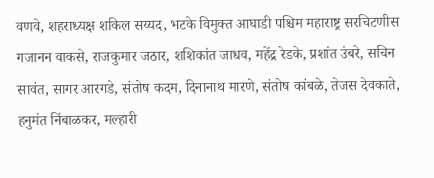वणवे, शहराध्यक्ष शकिल सय्यद, भटके विमुक्त आघाडी पश्चिम महाराष्ट्र सरचिटणीस गजानन वाकसे, राजकुमार जठार, शशिकांत जाधव, महेंद्र रेडके, प्रशांत उंबरे, सचिन सावंत, सागर आरगडे, संतोष कदम, दिनानाथ मारणे, संतोष कांबळे, तेजस देवकाते, हनुमंत निंबाळकर, मल्हारी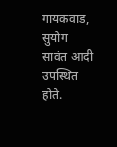गायकवाड, सुयोग सावंत आदी उपस्थित होते.